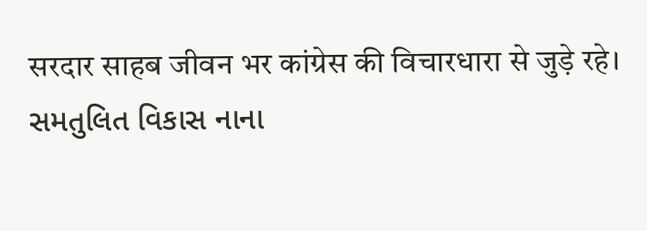सरदार साहब जीवन भर कांग्रेस की विचारधारा से जुड़े रहे।
સમતુલિત વિકાસ નાના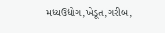મધ્યઉદ્યોગ,ખેડૂત,ગરીબ,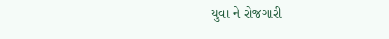યુવા ને રોજગારી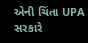એની ચિંતા UPA સરકારે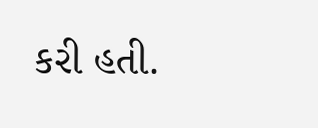કરી હતી.